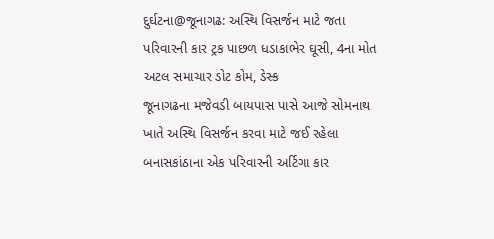દુર્ઘટના@જૂનાગઢ: અસ્થિ વિસર્જન માટે જતા પરિવારની કાર ટ્રક પાછળ ધડાકાભેર ઘૂસી, 4ના મોત
અટલ સમાચાર ડોટ કોમ, ડેસ્ક
જૂનાગઢના મજેવડી બાયપાસ પાસે આજે સોમનાથ ખાતે અસ્થિ વિસર્જન કરવા માટે જઈ રહેલા બનાસકાંઠાના એક પરિવારની અર્ટિગા કાર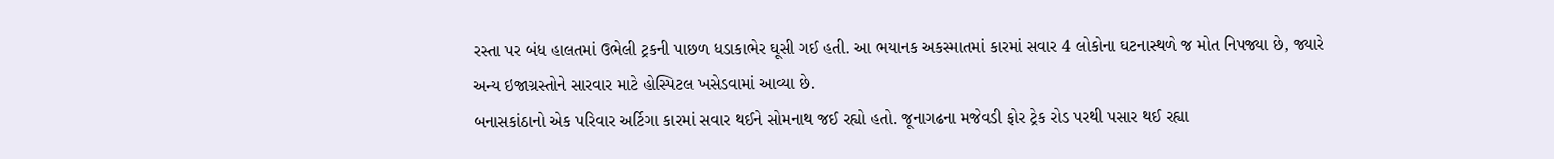રસ્તા પર બંધ હાલતમાં ઉભેલી ટ્રકની પાછળ ધડાકાભેર ઘૂસી ગઈ હતી. આ ભયાનક અકસ્માતમાં કારમાં સવાર 4 લોકોના ઘટનાસ્થળે જ મોત નિપજ્યા છે, જ્યારે અન્ય ઇજાગ્રસ્તોને સારવાર માટે હોસ્પિટલ ખસેડવામાં આવ્યા છે.
બનાસકાંઠાનો એક પરિવાર અર્ટિગા કારમાં સવાર થઈને સોમનાથ જઈ રહ્યો હતો. જૂનાગઢના મજેવડી ફોર ટ્રેક રોડ પરથી પસાર થઈ રહ્યા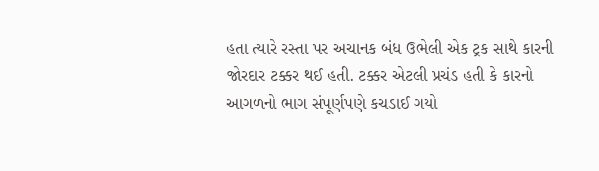હતા ત્યારે રસ્તા પર અચાનક બંધ ઉભેલી એક ટ્રક સાથે કારની જોરદાર ટક્કર થઈ હતી. ટક્કર એટલી પ્રચંડ હતી કે કારનો આગળનો ભાગ સંપૂર્ણપણે કચડાઈ ગયો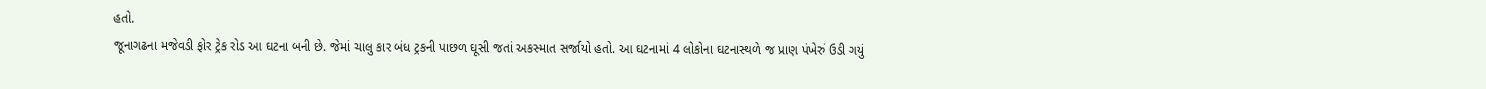હતો.
જૂનાગઢના મજેવડી ફોર ટ્રેક રોડ આ ઘટના બની છે. જેમાં ચાલુ કાર બંધ ટ્રકની પાછળ ઘૂસી જતાં અકસ્માત સર્જાયો હતો. આ ઘટનામાં 4 લોકોના ઘટનાસ્થળે જ પ્રાણ પંખેરું ઉડી ગયું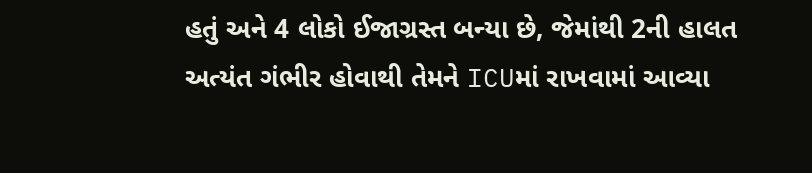હતું અને 4 લોકો ઈજાગ્રસ્ત બન્યા છે, જેમાંથી 2ની હાલત અત્યંત ગંભીર હોવાથી તેમને ICUમાં રાખવામાં આવ્યા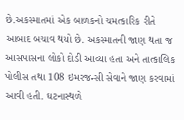છે.અકસ્માતમાં એક બાળકનો ચમત્કારિક રીતે આબાદ બચાવ થયો છે. અકસ્માતની જાણ થતા જ આસપાસના લોકો દોડી આવ્યા હતા અને તાત્કાલિક પોલીસ તથા 108 ઇમરજન્સી સેવાને જાણ કરવામાં આવી હતી. ઘટનાસ્થળે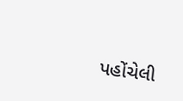પહોંચેલી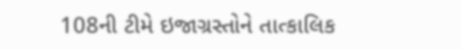108ની ટીમે ઇજાગ્રસ્તોને તાત્કાલિક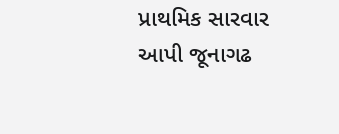પ્રાથમિક સારવાર આપી જૂનાગઢ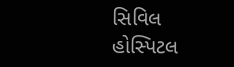સિવિલ હોસ્પિટલ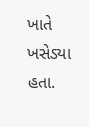ખાતે ખસેડ્યા હતા.